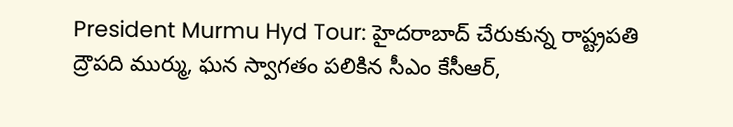President Murmu Hyd Tour: హైదరాబాద్ చేరుకున్న రాష్ట్రపతి ద్రౌపది ముర్ము, ఘన స్వాగతం పలికిన సీఎం కేసీఆర్,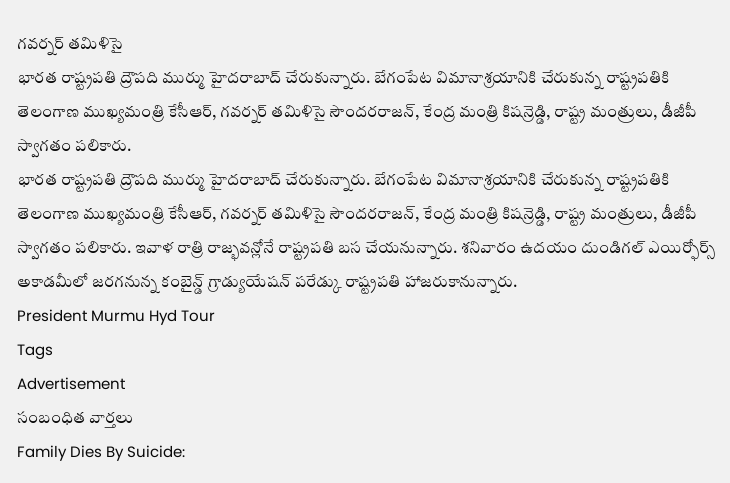గవర్నర్ తమిళిసై
భారత రాష్ట్రపతి ద్రౌపది ముర్ము హైదరాబాద్ చేరుకున్నారు. బేగంపేట విమానాశ్రయానికి చేరుకున్న రాష్ట్రపతికి తెలంగాణ ముఖ్యమంత్రి కేసీఆర్, గవర్నర్ తమిళిసై సౌందరరాజన్, కేంద్ర మంత్రి కిషన్రెడ్డి, రాష్ట్ర మంత్రులు, డీజీపీ స్వాగతం పలికారు.
భారత రాష్ట్రపతి ద్రౌపది ముర్ము హైదరాబాద్ చేరుకున్నారు. బేగంపేట విమానాశ్రయానికి చేరుకున్న రాష్ట్రపతికి తెలంగాణ ముఖ్యమంత్రి కేసీఆర్, గవర్నర్ తమిళిసై సౌందరరాజన్, కేంద్ర మంత్రి కిషన్రెడ్డి, రాష్ట్ర మంత్రులు, డీజీపీ స్వాగతం పలికారు. ఇవాళ రాత్రి రాజ్భవన్లోనే రాష్ట్రపతి బస చేయనున్నారు. శనివారం ఉదయం దుండిగల్ ఎయిర్ఫోర్స్ అకాడమీలో జరగనున్న కంబైన్డ్ గ్రాడ్యుయేషన్ పరేడ్కు రాష్ట్రపతి హాజరుకానున్నారు.
President Murmu Hyd Tour
Tags
Advertisement
సంబంధిత వార్తలు
Family Dies By Suicide: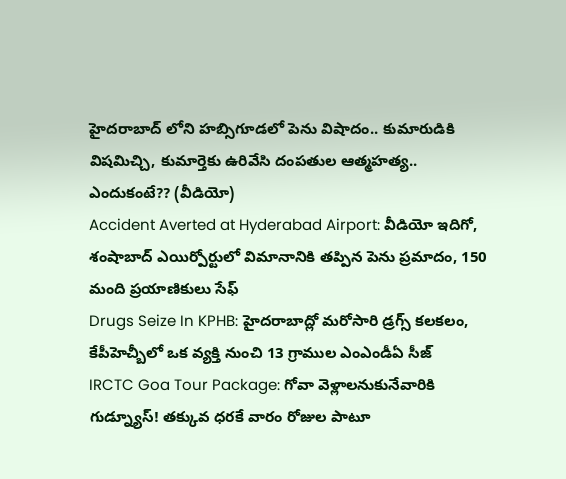హైదరాబాద్ లోని హబ్సిగూడలో పెను విషాదం.. కుమారుడికి విషమిచ్చి, కుమార్తెకు ఉరివేసి దంపతుల ఆత్మహత్య.. ఎందుకంటే?? (వీడియో)
Accident Averted at Hyderabad Airport: వీడియో ఇదిగో, శంషాబాద్ ఎయిర్పోర్టులో విమానానికి తప్పిన పెను ప్రమాదం, 150 మంది ప్రయాణికులు సేఫ్
Drugs Seize In KPHB: హైదరాబాద్లో మరోసారి డ్రగ్స్ కలకలం, కేపీహెచ్బీలో ఒక వ్యక్తి నుంచి 13 గ్రాముల ఎంఎండీఏ సీజ్
IRCTC Goa Tour Package: గోవా వెళ్లాలనుకునేవారికి గుడ్న్యూస్! తక్కువ ధరకే వారం రోజుల పాటూ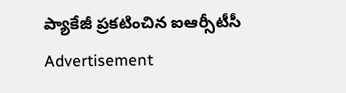ప్యాకేజీ ప్రకటించిన ఐఆర్సీటీసీ
Advertisement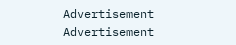Advertisement
Advertisement